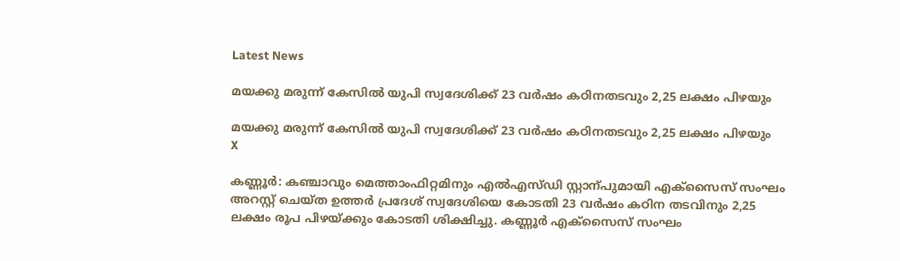Latest News

മയക്കു മരുന്ന് കേസിൽ യുപി സ്വദേശിക്ക്‌ 23 വർഷം കഠിനതടവും 2,25 ലക്ഷം പിഴയും

മയക്കു മരുന്ന് കേസിൽ യുപി സ്വദേശിക്ക്‌ 23 വർഷം കഠിനതടവും 2,25 ലക്ഷം പിഴയും
X

കണ്ണൂർ: കഞ്ചാവും മെത്താംഫിറ്റമിനും എൽഎസ്ഡി സ്റ്റാന്പുമായി എക്സൈസ് സംഘം അറസ്റ്റ് ചെയ്ത ഉത്തർ പ്രദേശ് സ്വദേശിയെ കോടതി 23 വർഷം കഠിന തടവിനും 2,25 ലക്ഷം രൂപ പിഴയ്ക്കും കോടതി ശിക്ഷിച്ചു. കണ്ണൂർ എക്സൈസ് സംഘം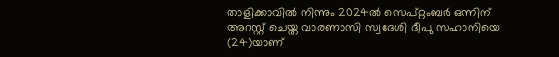താളിക്കാവിൽ നിന്നും 2024ൽ സെപ്റ്റംബർ ഒന്നിന് അറസ്റ്റ് ചെയ്ത വാരണാസി സ്വദേശി ദീപു സഹാനിയെ (24)യാണ്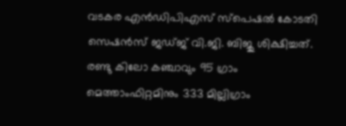വടകര എൻഡിപിഎസ് സ്പെഷൽ കോടതി സെഷൻസ് ജഡ്ജ് വി.ജി. ബിജു ശിക്ഷിച്ചത്. രണ്ടു കിലോ കഞ്ചാവും 95 ഗ്രാം മെത്താംഫിറ്റമിനും 333 മില്ലിഗ്രാം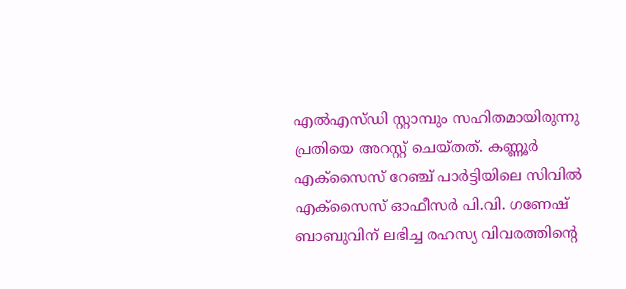എൽഎസ്ഡി സ്റ്റാമ്പും സഹിതമായിരുന്നു പ്രതിയെ അറസ്റ്റ് ചെയ്തത്. കണ്ണൂർ എക്സൈസ് റേഞ്ച് പാർട്ടിയിലെ സിവിൽ എക്സൈസ് ഓഫീസർ പി.വി. ഗണേഷ് ബാബുവിന് ലഭിച്ച രഹസ്യ വിവരത്തിന്‍റെ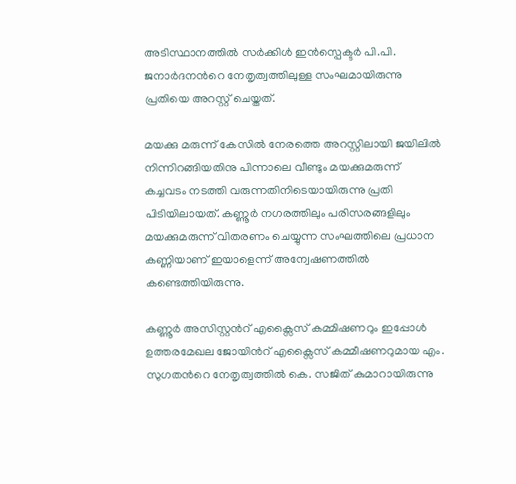അടിസ്ഥാനത്തിൽ സർക്കിൾ ഇൻസ്പെക്ടർ പി.പി. ജനാർദനന്‍റെ നേതൃത്വത്തിലുള്ള സംഘമായിരുന്നു പ്രതിയെ അറസ്റ്റ് ചെയ്തത്.

മയക്കു മരുന്ന് കേസിൽ നേരത്തെ അറസ്റ്റിലായി ജയിലിൽ നിന്നിറങ്ങിയതിനു പിന്നാലെ വീണ്ടും മയക്കുമരുന്ന് കച്ചവടം നടത്തി വരുന്നതിനിടെയായിരുന്നു പ്രതി പിടിയിലായത്. കണ്ണൂർ നഗരത്തിലും പരിസരങ്ങളിലും മയക്കുമരുന്ന് വിതരണം ചെയ്യുന്ന സംഘത്തിലെ പ്രധാന കണ്ണിയാണ് ഇയാളെന്ന് അന്വേഷണത്തിൽ കണ്ടെത്തിയിരുന്നു.

കണ്ണൂർ അസിസ്റ്റന്‍റ് എക്സൈസ് കമ്മിഷണറും ഇപ്പോൾ ഉത്തരമേഖല ജോയിന്‍റ് എക്സൈസ് കമ്മീഷണറുമായ എം. സുഗതന്‍റെ നേതൃത്വത്തിൽ കെ. സജിത് കുമാറായിരുന്നു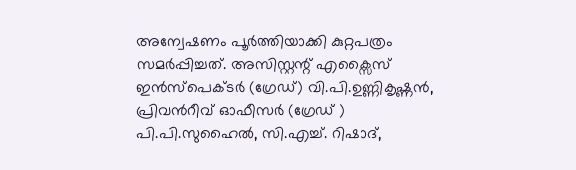അന്വേഷണം പൂർത്തിയാക്കി കുറ്റപത്രം സമർപ്പിച്ചത്. അസിസ്റ്റന്റ് എക്സൈസ് ഇൻസ്‌പെക്ടർ (ഗ്രേഡ്) വി.പി.ഉണ്ണികൃഷ്ണൻ, പ്രിവന്‍റീവ് ഓഫീസർ (ഗ്രേഡ് ) പി.പി.സുഹൈൽ, സി.എച്ച്. റിഷാദ്,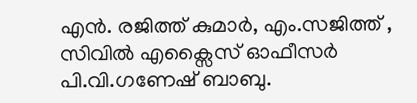എൻ. രജിത്ത് കുമാർ, എം.സജിത്ത് , സിവിൽ എക്സൈസ് ഓഫീസർ പി.വി.ഗണേഷ് ബാബു.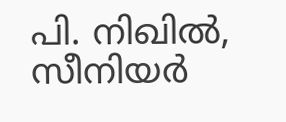പി. നിഖിൽ, സീനിയർ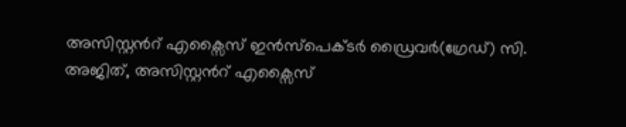അസിസ്റ്റന്‍റ് എക്സൈസ് ഇൻസ്‌പെക്ടർ ഡ്രൈവർ(ഗ്രേഡ്) സി. അജിത്, അസിസ്റ്റന്‍റ് എക്സൈസ്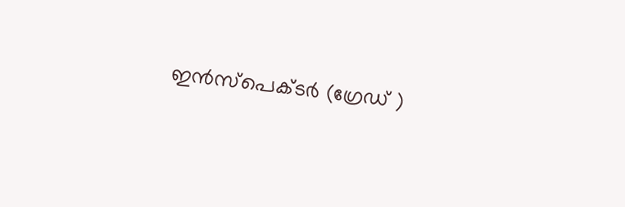ഇൻസ്പെക്ടർ (ഗ്രേഡ് )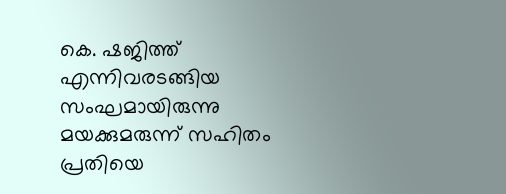കെ. ഷജിത്ത് എന്നിവരടങ്ങിയ സംഘമായിരുന്നു മയക്കുമരുന്ന് സഹിതം പ്രതിയെ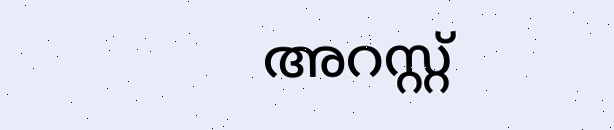അറസ്റ്റ്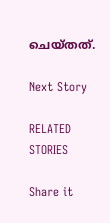ചെയ്തത്.

Next Story

RELATED STORIES

Share it